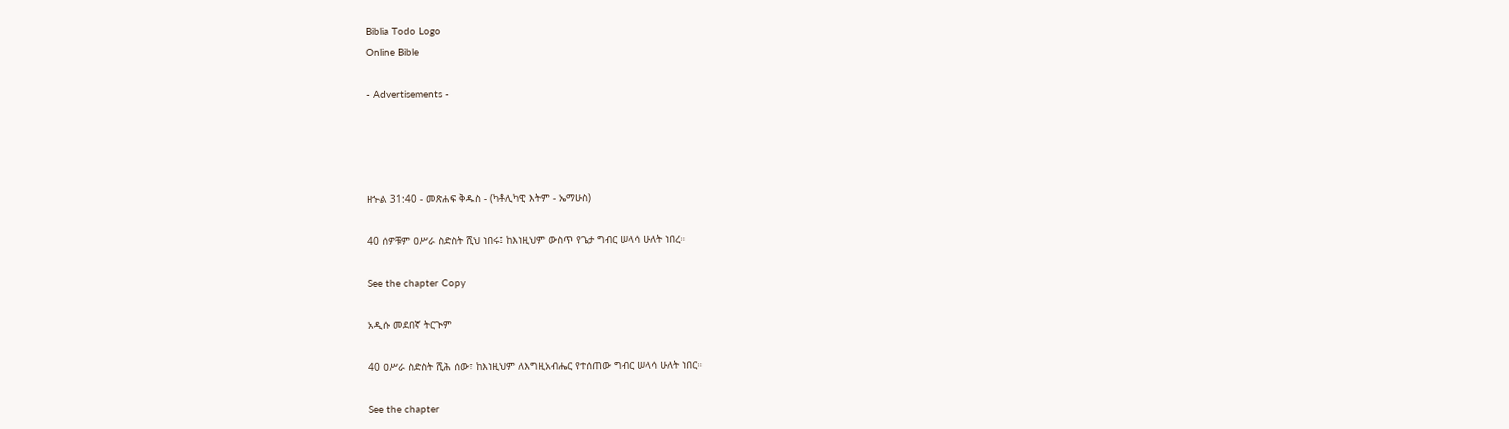Biblia Todo Logo
Online Bible

- Advertisements -




ዘኍል 31:40 - መጽሐፍ ቅዱስ - (ካቶሊካዊ እትም - ኤማሁስ)

40 ሰዎቹም ዐሥራ ስድስት ሺህ ነበሩ፤ ከእነዚህም ውስጥ የጌታ ግብር ሠላሳ ሁለት ነበረ።

See the chapter Copy

አዲሱ መደበኛ ትርጒም

40 ዐሥራ ስድስት ሺሕ ሰው፣ ከእነዚህም ለእግዚአብሔር የተሰጠው ግብር ሠላሳ ሁለት ነበር።

See the chapter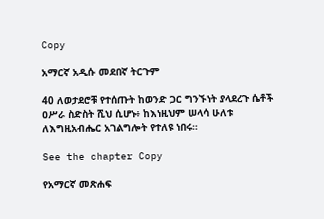Copy

አማርኛ አዲሱ መደበኛ ትርጉም

40 ለወታደሮቹ የተሰጡት ከወንድ ጋር ግንኙነት ያላደረጉ ሴቶች ዐሥራ ስድስት ሺህ ሲሆኑ፥ ከእነዚህም ሠላሳ ሁለቱ ለእግዚአብሔር አገልግሎት የተለዩ ነበሩ።

See the chapter Copy

የአማርኛ መጽሐፍ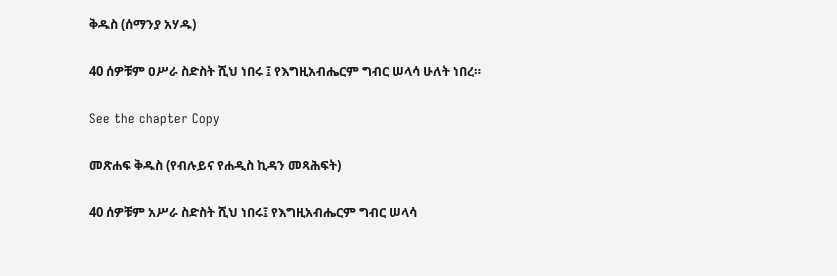ቅዱስ (ሰማንያ አሃዱ)

40 ሰዎቹም ዐሥራ ስድስት ሺህ ነበሩ ፤ የእግዚአብሔርም ግብር ሠላሳ ሁለት ነበረ።

See the chapter Copy

መጽሐፍ ቅዱስ (የብሉይና የሐዲስ ኪዳን መጻሕፍት)

40 ሰዎቹም አሥራ ስድስት ሺህ ነበሩ፤ የእግዚአብሔርም ግብር ሠላሳ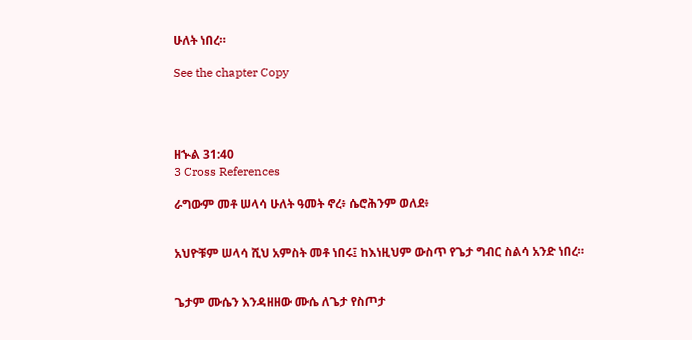ሁለት ነበረ።

See the chapter Copy




ዘኍል 31:40
3 Cross References

ራግውም መቶ ሠላሳ ሁለት ዓመት ኖረ፥ ሴሮሕንም ወለደ፥


አህዮቹም ሠላሳ ሺህ አምስት መቶ ነበሩ፤ ከእነዚህም ውስጥ የጌታ ግብር ስልሳ አንድ ነበረ።


ጌታም ሙሴን እንዳዘዘው ሙሴ ለጌታ የስጦታ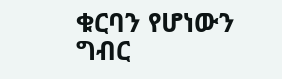ቁርባን የሆነውን ግብር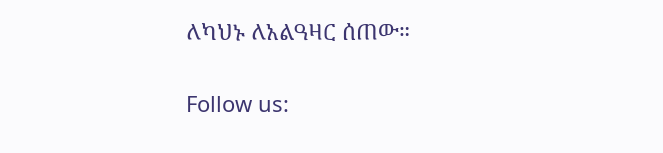ለካህኑ ለአልዓዛር ሰጠው።


Follow us: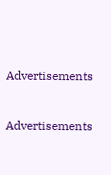Advertisements


Advertisements